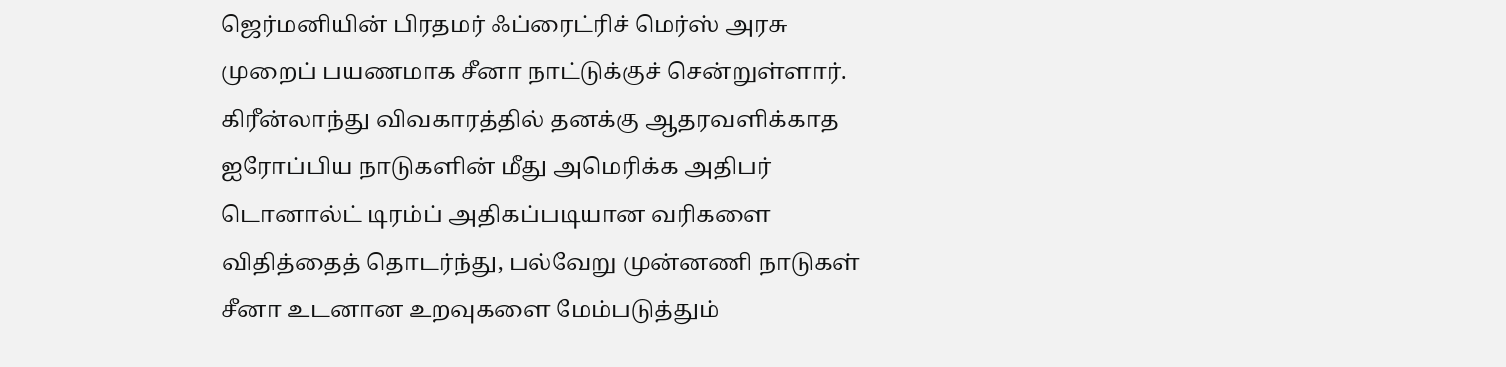ஜெர்மனியின் பிரதமர் ஃப்ரைட்ரிச் மெர்ஸ் அரசு முறைப் பயணமாக சீனா நாட்டுக்குச் சென்றுள்ளார்.
கிரீன்லாந்து விவகாரத்தில் தனக்கு ஆதரவளிக்காத ஐரோப்பிய நாடுகளின் மீது அமெரிக்க அதிபர் டொனால்ட் டிரம்ப் அதிகப்படியான வரிகளை விதித்தைத் தொடர்ந்து, பல்வேறு முன்னணி நாடுகள் சீனா உடனான உறவுகளை மேம்படுத்தும்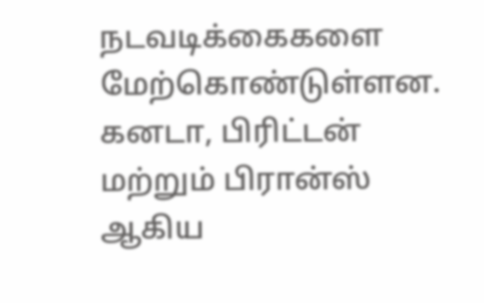நடவடிக்கைகளை மேற்கொண்டுள்ளன.
கனடா, பிரிட்டன் மற்றும் பிரான்ஸ் ஆகிய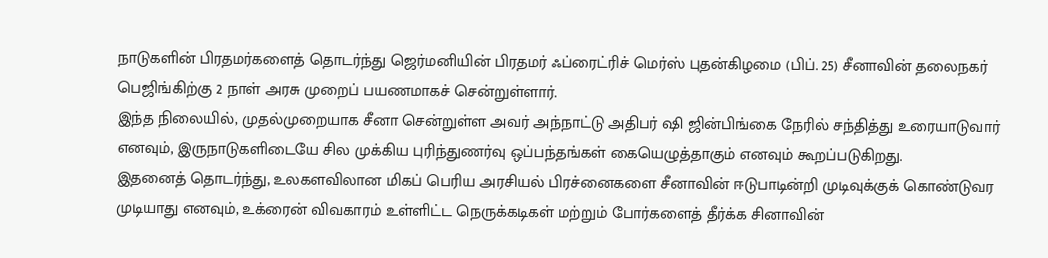நாடுகளின் பிரதமர்களைத் தொடர்ந்து ஜெர்மனியின் பிரதமர் ஃப்ரைட்ரிச் மெர்ஸ் புதன்கிழமை (பிப். 25) சீனாவின் தலைநகர் பெஜிங்கிற்கு 2 நாள் அரசு முறைப் பயணமாகச் சென்றுள்ளார்.
இந்த நிலையில், முதல்முறையாக சீனா சென்றுள்ள அவர் அந்நாட்டு அதிபர் ஷி ஜின்பிங்கை நேரில் சந்தித்து உரையாடுவார் எனவும், இருநாடுகளிடையே சில முக்கிய புரிந்துணர்வு ஒப்பந்தங்கள் கையெழுத்தாகும் எனவும் கூறப்படுகிறது.
இதனைத் தொடர்ந்து, உலகளவிலான மிகப் பெரிய அரசியல் பிரச்னைகளை சீனாவின் ஈடுபாடின்றி முடிவுக்குக் கொண்டுவர முடியாது எனவும், உக்ரைன் விவகாரம் உள்ளிட்ட நெருக்கடிகள் மற்றும் போர்களைத் தீர்க்க சினாவின்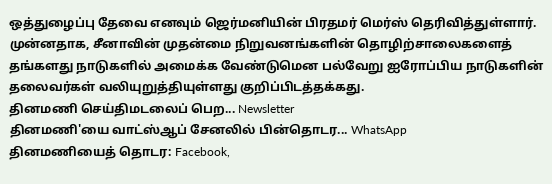ஒத்துழைப்பு தேவை எனவும் ஜெர்மனியின் பிரதமர் மெர்ஸ் தெரிவித்துள்ளார்.
முன்னதாக, சீனாவின் முதன்மை நிறுவனங்களின் தொழிற்சாலைகளைத் தங்களது நாடுகளில் அமைக்க வேண்டுமென பல்வேறு ஐரோப்பிய நாடுகளின் தலைவர்கள் வலியுறுத்தியுள்ளது குறிப்பிடத்தக்கது.
தினமணி செய்திமடலைப் பெற... Newsletter
தினமணி'யை வாட்ஸ்ஆப் சேனலில் பின்தொடர... WhatsApp
தினமணியைத் தொடர: Facebook,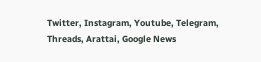Twitter, Instagram, Youtube, Telegram, Threads, Arattai, Google News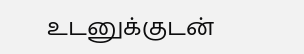உடனுக்குடன்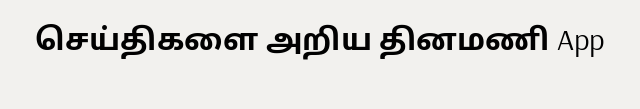செய்திகளை அறிய தினமணி App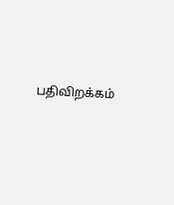பதிவிறக்கம்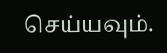செய்யவும்.